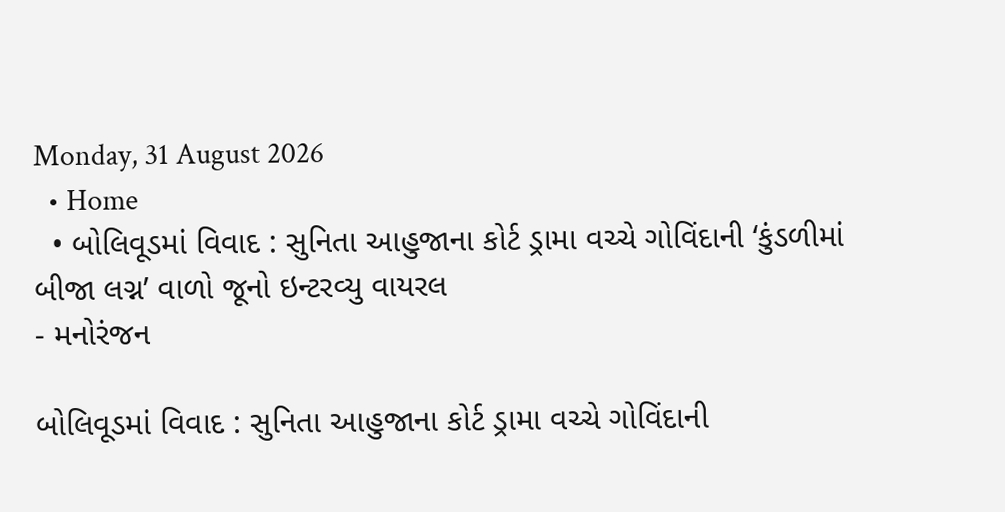Monday, 31 August 2026
  • Home
  • બોલિવૂડમાં વિવાદ : સુનિતા આહુજાના કોર્ટ ડ્રામા વચ્ચે ગોવિંદાની ‘કુંડળીમાં બીજા લગ્ન’ વાળો જૂનો ઇન્ટરવ્યુ વાયરલ
- મનોરંજન

બોલિવૂડમાં વિવાદ : સુનિતા આહુજાના કોર્ટ ડ્રામા વચ્ચે ગોવિંદાની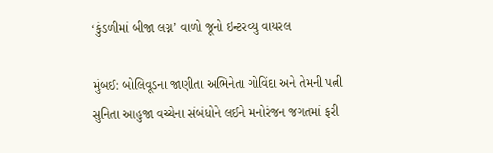‘કુંડળીમાં બીજા લગ્ન’ વાળો જૂનો ઇન્ટરવ્યુ વાયરલ

મુંબઈ: બોલિવૂડના જાણીતા અભિનેતા ગોવિંદા અને તેમની પત્ની સુનિતા આહુજા વચ્ચેના સંબંધોને લઈને મનોરંજન જગતમાં ફરી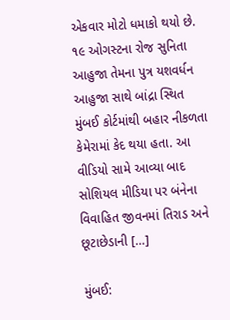એકવાર મોટો ધમાકો થયો છે. ૧૯ ઓગસ્ટના રોજ સુનિતા આહુજા તેમના પુત્ર યશવર્ધન આહુજા સાથે બાંદ્રા સ્થિત મુંબઈ કોર્ટમાંથી બહાર નીકળતા કેમેરામાં કેદ થયા હતા. આ વીડિયો સામે આવ્યા બાદ સોશિયલ મીડિયા પર બંનેના વિવાહિત જીવનમાં તિરાડ અને છૂટાછેડાની […]

મુંબઈ: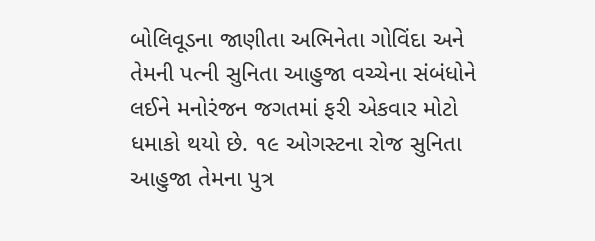બોલિવૂડના જાણીતા અભિનેતા ગોવિંદા અને તેમની પત્ની સુનિતા આહુજા વચ્ચેના સંબંધોને લઈને મનોરંજન જગતમાં ફરી એકવાર મોટો ધમાકો થયો છે. ૧૯ ઓગસ્ટના રોજ સુનિતા આહુજા તેમના પુત્ર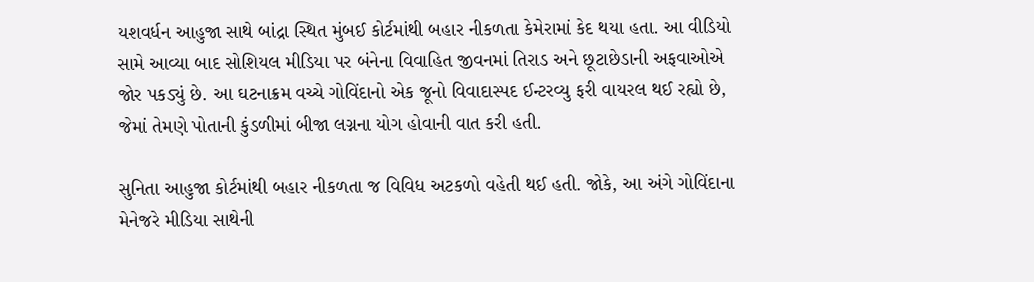યશવર્ધન આહુજા સાથે બાંદ્રા સ્થિત મુંબઈ કોર્ટમાંથી બહાર નીકળતા કેમેરામાં કેદ થયા હતા. આ વીડિયો સામે આવ્યા બાદ સોશિયલ મીડિયા પર બંનેના વિવાહિત જીવનમાં તિરાડ અને છૂટાછેડાની અફવાઓએ જોર પકડ્યું છે. આ ઘટનાક્રમ વચ્ચે ગોવિંદાનો એક જૂનો વિવાદાસ્પદ ઈન્ટરવ્યુ ફરી વાયરલ થઈ રહ્યો છે, જેમાં તેમણે પોતાની કુંડળીમાં બીજા લગ્નના યોગ હોવાની વાત કરી હતી.

સુનિતા આહુજા કોર્ટમાંથી બહાર નીકળતા જ વિવિધ અટકળો વહેતી થઈ હતી. જોકે, આ અંગે ગોવિંદાના મેનેજરે મીડિયા સાથેની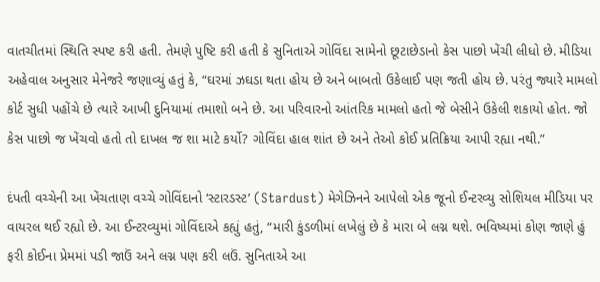વાતચીતમાં સ્થિતિ સ્પષ્ટ કરી હતી. તેમણે પુષ્ટિ કરી હતી કે સુનિતાએ ગોવિંદા સામેનો છૂટાછેડાનો કેસ પાછો ખેંચી લીધો છે. મીડિયા અહેવાલ અનુસાર મેનેજરે જણાવ્યું હતું કે, “ઘરમાં ઝઘડા થતા હોય છે અને બાબતો ઉકેલાઈ પણ જતી હોય છે. પરંતુ જ્યારે મામલો કોર્ટ સુધી પહોંચે છે ત્યારે આખી દુનિયામાં તમાશો બને છે. આ પરિવારનો આંતરિક મામલો હતો જે બેસીને ઉકેલી શકાયો હોત. જો કેસ પાછો જ ખેંચવો હતો તો દાખલ જ શા માટે કર્યો? ગોવિંદા હાલ શાંત છે અને તેઓ કોઈ પ્રતિક્રિયા આપી રહ્યા નથી.”

દંપતી વચ્ચેની આ ખેંચતાણ વચ્ચે ગોવિંદાનો ‘સ્ટારડસ્ટ’ (Stardust) મેગેઝિનને આપેલો એક જૂનો ઈન્ટરવ્યુ સોશિયલ મીડિયા પર વાયરલ થઈ રહ્યો છે. આ ઈન્ટરવ્યુમાં ગોવિંદાએ કહ્યું હતું, “મારી કુંડળીમાં લખેલું છે કે મારા બે લગ્ન થશે. ભવિષ્યમાં કોણ જાણે હું ફરી કોઈના પ્રેમમાં પડી જાઉં અને લગ્ન પણ કરી લઉં. સુનિતાએ આ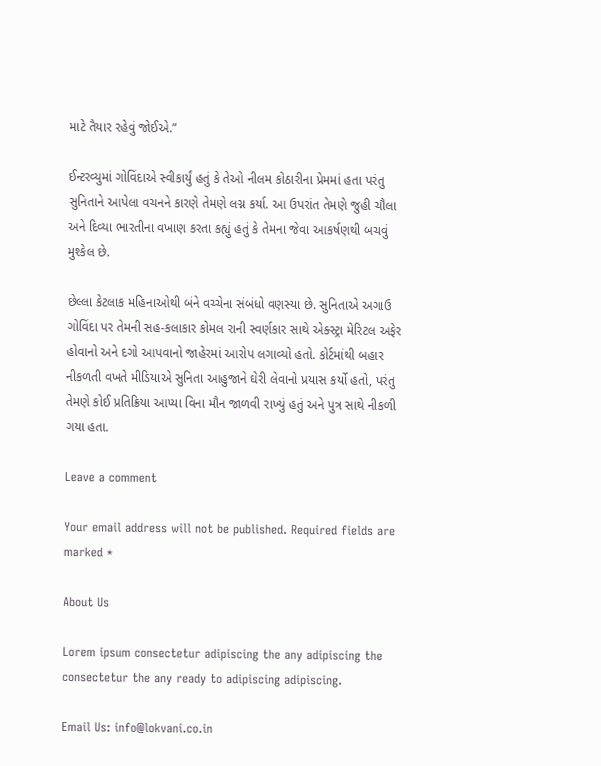માટે તૈયાર રહેવું જોઈએ.”

ઈન્ટરવ્યુમાં ગોવિંદાએ સ્વીકાર્યું હતું કે તેઓ નીલમ કોઠારીના પ્રેમમાં હતા પરંતુ સુનિતાને આપેલા વચનને કારણે તેમણે લગ્ન કર્યા. આ ઉપરાંત તેમણે જુહી ચૌલા અને દિવ્યા ભારતીના વખાણ કરતા કહ્યું હતું કે તેમના જેવા આકર્ષણથી બચવું મુશ્કેલ છે.

છેલ્લા કેટલાક મહિનાઓથી બંને વચ્ચેના સંબંધો વણસ્યા છે. સુનિતાએ અગાઉ ગોવિંદા પર તેમની સહ-કલાકાર કોમલ રાની સ્વર્ણકાર સાથે એક્સ્ટ્રા મેરિટલ અફેર હોવાનો અને દગો આપવાનો જાહેરમાં આરોપ લગાવ્યો હતો. કોર્ટમાંથી બહાર નીકળતી વખતે મીડિયાએ સુનિતા આહુજાને ઘેરી લેવાનો પ્રયાસ કર્યો હતો, પરંતુ તેમણે કોઈ પ્રતિક્રિયા આપ્યા વિના મૌન જાળવી રાખ્યું હતું અને પુત્ર સાથે નીકળી ગયા હતા.

Leave a comment

Your email address will not be published. Required fields are marked *

About Us

Lorem ipsum consectetur adipiscing the any adipiscing the consectetur the any ready to adipiscing adipiscing.

Email Us: info@lokvani.co.in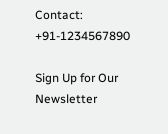Contact: +91-1234567890

Sign Up for Our Newsletter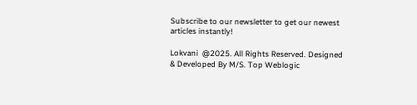Subscribe to our newsletter to get our newest articles instantly!

Lokvani  @2025. All Rights Reserved. Designed & Developed By M/S. Top Weblogic